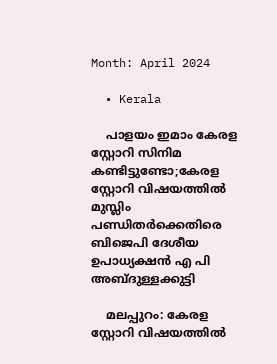Month: April 2024

  • Kerala

    പാളയം ഇമാം കേരള സ്റ്റോറി സിനിമ കണ്ടിട്ടുണ്ടോ;കേരള സ്റ്റോറി വിഷയത്തില്‍ മുസ്ലിം പണ്ഡിതർക്കെതിരെ ബിജെപി ദേശീയ ഉപാധ്യക്ഷൻ എ പി അബ്ദുള്ളക്കുട്ടി

    മലപ്പുറം: കേരള സ്റ്റോറി വിഷയത്തില്‍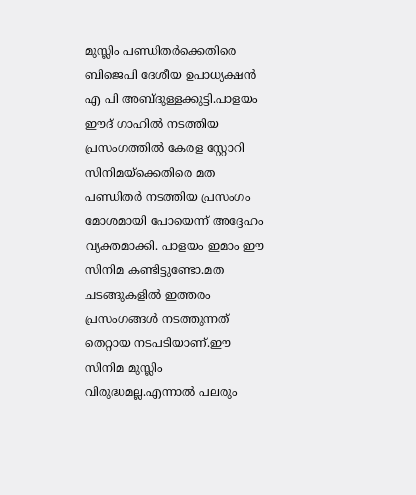മുസ്ലിം പണ്ഡിതർക്കെതിരെ ബിജെപി ദേശീയ ഉപാധ്യക്ഷൻ എ പി അബ്ദുള്ളക്കുട്ടി.പാളയം ഈദ് ഗാഹില്‍ നടത്തിയ പ്രസംഗത്തില്‍ കേരള സ്റ്റോറി സിനിമയ്ക്കെതിരെ മത പണ്ഡിതർ നടത്തിയ പ്രസംഗം മോശമായി പോയെന്ന് അദ്ദേഹം വ്യക്തമാക്കി. പാളയം ഇമാം ഈ സിനിമ കണ്ടിട്ടുണ്ടോ.മത ചടങ്ങുകളില്‍ ഇത്തരം പ്രസംഗങ്ങള്‍ നടത്തുന്നത് തെറ്റായ നടപടിയാണ്.ഈ സിനിമ മുസ്ലിം വിരുദ്ധമല്ല.എന്നാൽ പലരും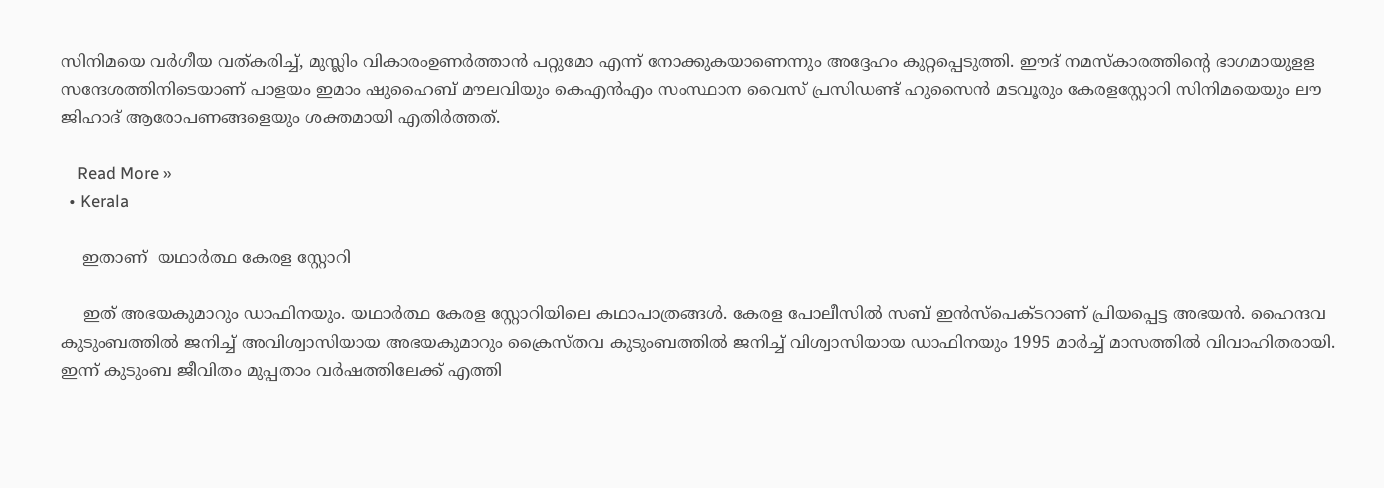സിനിമയെ വർഗീയ വത്കരിച്ച്, മുസ്ലിം വികാരംഉണർത്താൻ പറ്റുമോ എന്ന് നോക്കുകയാണെന്നും അദ്ദേഹം കുറ്റപ്പെടുത്തി. ഈദ് നമസ്കാരത്തിന്‍റെ ഭാഗമായുളള സന്ദേശത്തിനിടെയാണ് പാളയം ഇമാം ഷുഹൈബ് മൗലവിയും കെഎന്‍എം സംസ്ഥാന വൈസ് പ്രസിഡണ്ട് ഹുസൈന്‍ മടവൂരും കേരളസ്റ്റോറി സിനിമയെയും ലൗ ജിഹാദ് ആരോപണങ്ങളെയും ശക്തമായി എതിര്‍ത്തത്.

    Read More »
  • Kerala

    ഇതാണ്  യഥാർത്ഥ കേരള സ്റ്റോറി

    ഇത് അഭയകുമാറും ഡാഫിനയും. യഥാർത്ഥ കേരള സ്റ്റോറിയിലെ കഥാപാത്രങ്ങൾ. കേരള പോലീസിൽ സബ് ഇൻസ്പെക്ടറാണ് പ്രിയപ്പെട്ട അഭയൻ. ഹൈന്ദവ കുടുംബത്തിൽ ജനിച്ച് അവിശ്വാസിയായ അഭയകുമാറും ക്രൈസ്തവ കുടുംബത്തിൽ ജനിച്ച് വിശ്വാസിയായ ഡാഫിനയും 1995 മാർച്ച് മാസത്തിൽ വിവാഹിതരായി. ഇന്ന് കുടുംബ ജീവിതം മുപ്പതാം വർഷത്തിലേക്ക് എത്തി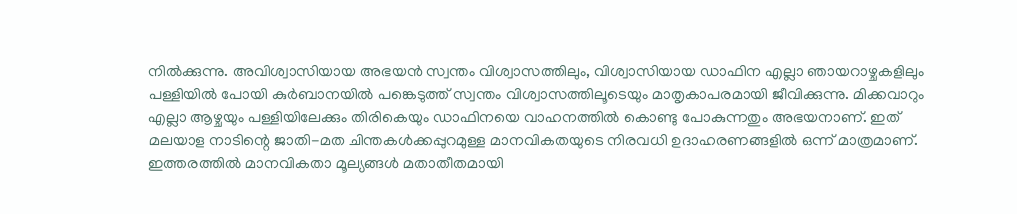നിൽക്കുന്നു. അവിശ്വാസിയായ അഭയൻ സ്വന്തം വിശ്വാസത്തിലും, വിശ്വാസിയായ ഡാഫിന എല്ലാ ഞായറാഴ്ചകളിലും പള്ളിയിൽ പോയി കുർബാനയിൽ പങ്കെടുത്ത് സ്വന്തം വിശ്വാസത്തിലൂടെയും മാതൃകാപരമായി ജീവിക്കുന്നു. മിക്കവാറും എല്ലാ ആഴ്ചയും പള്ളിയിലേക്കും തിരികെയും ഡാഫിനയെ വാഹനത്തിൽ കൊണ്ടു പോകുന്നതും അഭയനാണ്. ഇത് മലയാള നാടിന്റെ ജാതി-മത ചിന്തകൾക്കപ്പുറമുള്ള മാനവികതയുടെ നിരവധി ഉദാഹരണങ്ങളിൽ ഒന്ന് മാത്രമാണ്. ഇത്തരത്തിൽ മാനവികതാ മൂല്യങ്ങൾ മതാതീതമായി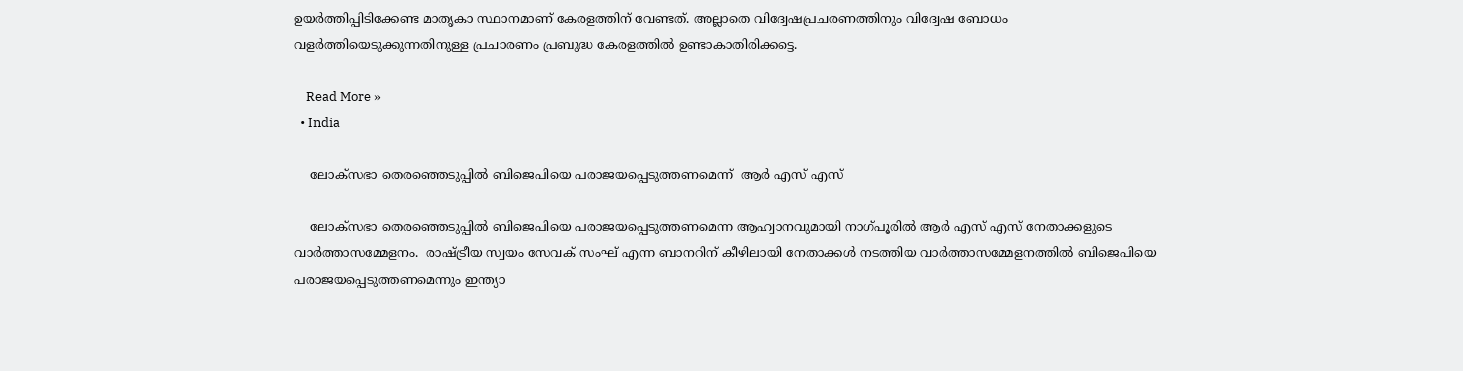ഉയർത്തിപ്പിടിക്കേണ്ട മാതൃകാ സ്ഥാനമാണ് കേരളത്തിന് വേണ്ടത്. അല്ലാതെ വിദ്വേഷപ്രചരണത്തിനും വിദ്വേഷ ബോധം വളർത്തിയെടുക്കുന്നതിനുള്ള പ്രചാരണം പ്രബുദ്ധ കേരളത്തിൽ ഉണ്ടാകാതിരിക്കട്ടെ.

    Read More »
  • India

    ലോക്സഭാ തെരഞ്ഞെടുപ്പില്‍ ബിജെപിയെ പരാജയപ്പെടുത്തണമെന്ന്  ആര്‍ എസ് എസ്

    ലോക്സഭാ തെരഞ്ഞെടുപ്പില്‍ ബിജെപിയെ പരാജയപ്പെടുത്തണമെന്ന ആഹ്വാനവുമായി നാഗ്പൂരില്‍ ആർ എസ് എസ് നേതാക്കളുടെ വാർത്താസമ്മേളനം.  രാഷ്ട്രീയ സ്വയം സേവക് സംഘ് എന്ന ബാനറിന് കീഴിലായി നേതാക്കള്‍ നടത്തിയ വാർത്താസമ്മേളനത്തില്‍ ബിജെപിയെ പരാജയപ്പെടുത്തണമെന്നും ഇന്ത്യാ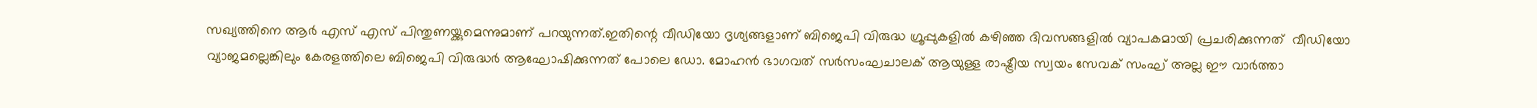സഖ്യത്തിനെ ആർ എസ് എസ് പിന്തുണയ്ക്കുമെന്നുമാണ് പറയുന്നത്.ഇതിന്റെ വീഡിയോ ദൃശ്യങ്ങളാണ് ബിജെപി വിരുദ്ധ ഗ്രൂപ്പുകളില്‍ കഴിഞ്ഞ ദിവസങ്ങളില്‍ വ്യാപകമായി പ്രചരിക്കുന്നത്  വീഡിയോ വ്യാജമല്ലെങ്കിലും കേരളത്തിലെ ബിജെപി വിരുദ്ധർ ആഘോഷിക്കുന്നത് പോലെ ഡോ. മോഹൻ ഭാഗവത് സർസംഘചാലക് ആയുള്ള രാഷ്ട്രീയ സ്വയം സേവക് സംഘ് അല്ല ഈ വാർത്താ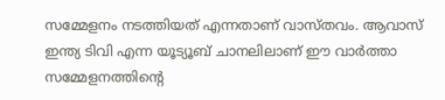സമ്മേളനം നടത്തിയത് എന്നതാണ് വാസ്തവം. ആവാസ് ഇന്ത്യ ടിവി എന്ന യൂട്യൂബ് ചാനലിലാണ് ഈ വാർത്താ സമ്മേളനത്തിന്റെ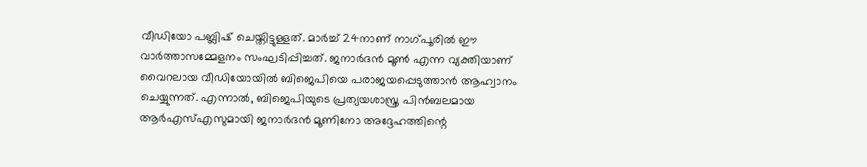വീഡിയോ പബ്ലിഷ് ചെയ്തിട്ടുള്ളത്. മാർച്ച്‌ 24നാണ് നാഗ്പൂരില്‍ ഈ വാർത്താസമ്മേളനം സംഘടിപ്പിച്ചത്. ജനാർദൻ മൂണ്‍ എന്ന വ്യക്തിയാണ് വൈറലായ വീഡിയോയില്‍ ബിജെപിയെ പരാജയപ്പെടുത്താൻ ആഹ്വാനം ചെയ്യുന്നത്. എന്നാല്‍, ബിജെപിയുടെ പ്രത്യയശാസ്ത്ര പിൻബലമായ ആർഎസ്‌എസുമായി ജനാർദൻ മൂണിനോ അദ്ദേഹത്തിന്റെ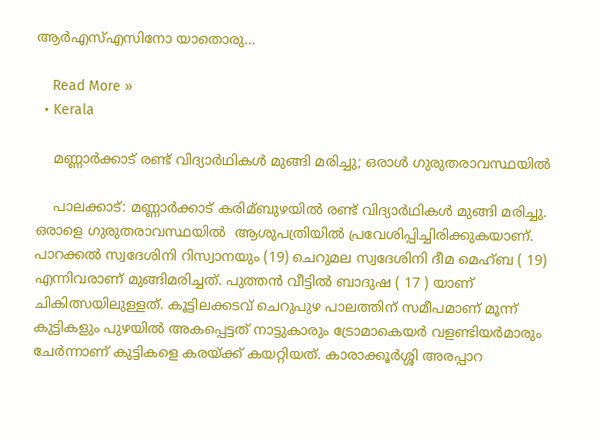ആർഎസ്‌എസിനോ യാതൊരു…

    Read More »
  • Kerala

    മണ്ണാര്‍ക്കാട് രണ്ട് വിദ്യാര്‍ഥികള്‍ മുങ്ങി മരിച്ചു; ഒരാൾ ഗുരുതരാവസ്ഥയിൽ

    പാലക്കാട്: മണ്ണാർക്കാട് കരിമ്ബുഴയില്‍ രണ്ട് വിദ്യാർഥികള്‍ മുങ്ങി മരിച്ചു. ഒരാളെ ഗുരുതരാവസ്ഥയിൽ  ആശുപത്രിയിൽ പ്രവേശിപ്പിച്ചിരിക്കുകയാണ്. പാറക്കല്‍ സ്വദേശിനി റിസ്വാനയും (19) ചെറുമല സ്വദേശിനി ദീമ മെഹ്ബ ( 19) എന്നിവരാണ് മുങ്ങിമരിച്ചത്. പുത്തൻ വീട്ടില്‍ ബാദുഷ ( 17 ) യാണ് ചികിത്സയിലുള്ളത്. കൂട്ടിലക്കടവ് ചെറുപുഴ പാലത്തിന് സമീപമാണ് മൂന്ന് കുട്ടികളും പുഴയില്‍ അകപ്പെട്ടത് നാട്ടുകാരും ട്രോമാകെയർ വളണ്ടിയർമാരും ചേർന്നാണ് കുട്ടികളെ കരയ്ക്ക് കയറ്റിയത്. കാരാക്കൂർശ്ശി അരപ്പാറ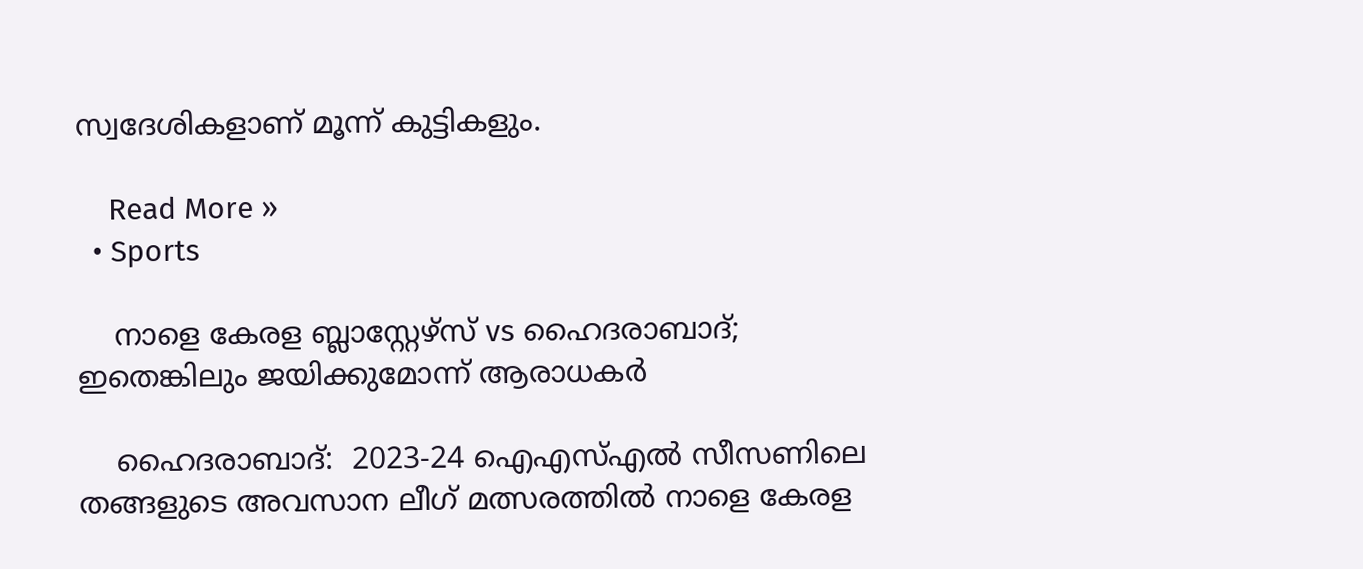സ്വദേശികളാണ് മൂന്ന് കുട്ടികളും.

    Read More »
  • Sports

    നാളെ കേരള ബ്ലാസ്റ്റേഴ്സ് vs ഹൈദരാബാദ്; ഇതെങ്കിലും ജയിക്കുമോന്ന് ആരാധകർ

    ഹൈദരാബാദ്:  2023-24 ഐഎസ്‌എൽ സീസണിലെ തങ്ങളുടെ അവസാന ലീഗ് മത്സരത്തിൽ നാളെ കേരള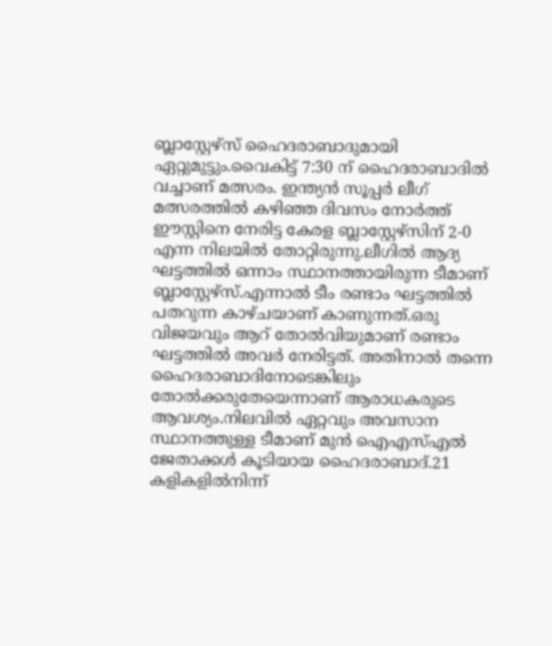ബ്ലാസ്റ്റേഴ്സ് ഹൈദരാബാദുമായി ഏറ്റുമുട്ടും.വൈകിട്ട് 7:30 ന് ഹൈദരാബാദിൽ വച്ചാണ് മത്സരം. ഇന്ത്യൻ സൂപ്പർ ലീഗ് മത്സരത്തില്‍ കഴിഞ്ഞ ദിവസം നോർത്ത് ഈസ്റ്റിനെ നേരിട്ട കേരള ബ്ലാസ്റ്റേഴ്സിന് 2-0 എന്ന നിലയിൽ തോറ്റിരുന്നു.ലീഗില്‍ ആദ്യ ഘട്ടത്തില്‍ ഒന്നാം സ്ഥാനത്തായിരുന്ന ടീമാണ് ബ്ലാസ്റ്റേഴ്സ്.എന്നാൽ ടീം രണ്ടാം ഘട്ടത്തില്‍ പതറുന്ന കാഴ്ചയാണ് കാണുന്നത്.ഒരു വിജയവും ആറ് തോൽവിയുമാണ് രണ്ടാം ഘട്ടത്തിൽ അവർ നേരിട്ടത്. അതിനാൽ തന്നെ ഹൈദരാബാദിനോടെങ്കിലും തോല്‍ക്കരുതേയെന്നാണ് ആരാധകരുടെ ആവശ്യം.നിലവില്‍ ഏറ്റവും അവസാന സ്ഥാനത്തുള്ള ടീമാണ് മുൻ ഐഎസ്‌എല്‍ ജേതാക്കള്‍ കൂടിയായ ഹൈദരാബാദ്.21 കളികളില്‍നിന്ന്‌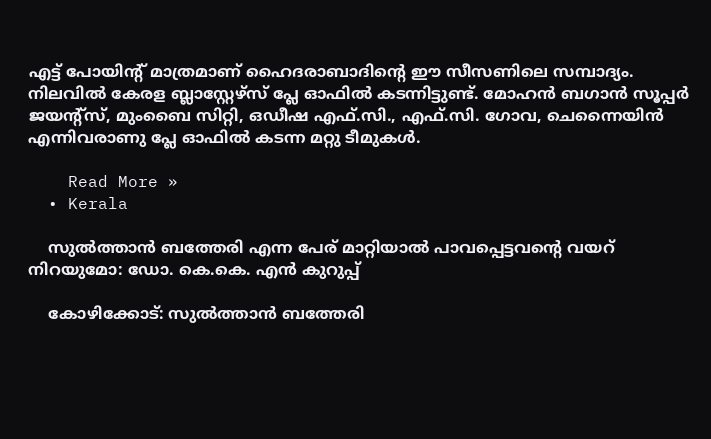എട്ട്‌ പോയിന്റ്‌ മാത്രമാണ് ഹൈദരാബാദിന്റെ ഈ‌ സീസണിലെ സമ്പാദ്യം. നിലവിൽ കേരള ബ്ലാസ്റ്റേഴ്സ് പ്ലേ ഓഫിൽ കടന്നിട്ടുണ്ട്. മോഹന്‍ ബഗാന്‍ സൂപ്പര്‍ ജയന്റ്‌സ്, മുംബൈ സിറ്റി, ഒഡീഷ എഫ്‌.സി., എഫ്‌.സി. ഗോവ, ചെന്നൈയിൻ എന്നിവരാണു പ്ലേ ഓഫില്‍ കടന്ന മറ്റു ടീമുകള്‍.

    Read More »
  • Kerala

    സുല്‍ത്താൻ ബത്തേരി എന്ന പേര് മാറ്റിയാൽ പാവപ്പെട്ടവന്റെ വയറ് നിറയുമോ: ഡോ. കെ.കെ. എൻ കുറുപ്പ്

    കോഴിക്കോട്: സുല്‍ത്താൻ ബത്തേരി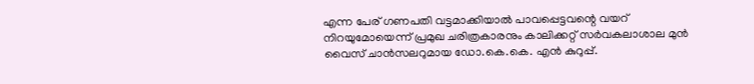എന്ന പേര് ഗണപതി വട്ടമാക്കിയാല്‍ പാവപ്പെട്ടവന്റെ വയറ് നിറയുമോയെന്ന് പ്രമുഖ ചരിത്രകാരനും കാലിക്കറ്റ് സർവകലാശാല മുൻ വൈസ് ചാൻസലറുമായ ഡോ.കെ.കെ. എൻ കുറുപ്പ്.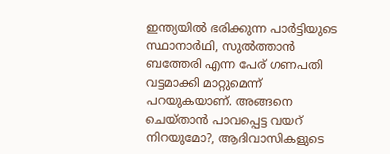ഇന്ത്യയില്‍ ഭരിക്കുന്ന പാർട്ടിയുടെ സ്ഥാനാർഥി, സുല്‍ത്താൻ ബത്തേരി എന്ന പേര് ഗണപതി വട്ടമാക്കി മാറ്റുമെന്ന് പറയുകയാണ്. അങ്ങനെ ചെയ്താൻ പാവപ്പെട്ട വയറ് നിറയുമോ?, ആദിവാസികളുടെ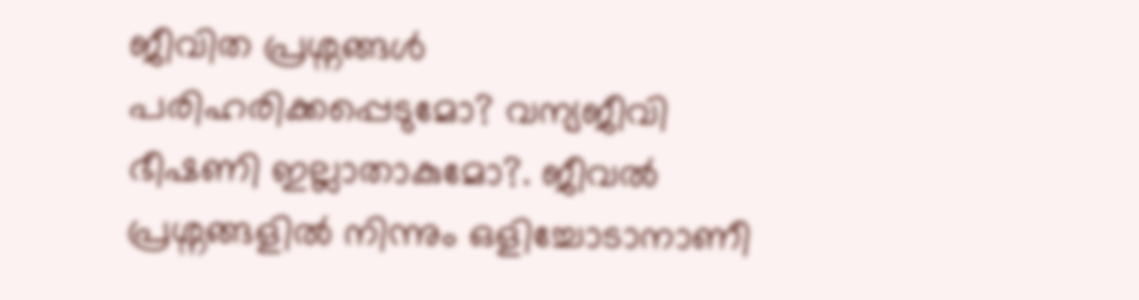ജീവിത പ്രശ്നങ്ങള്‍ പരിഹരിക്കപ്പെടുമോ? വന്യജീവി ഭീഷണി ഇല്ലാതാകുമോ?. ജീവല്‍ പ്രശ്നങ്ങളില്‍ നിന്നും ഒളിച്ചോടാനാണീ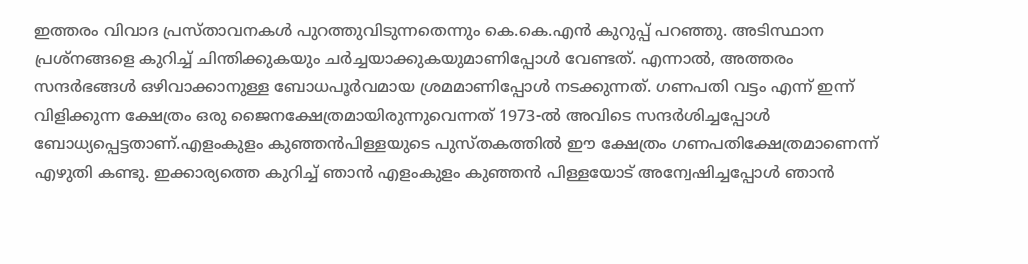ഇത്തരം വിവാദ പ്രസ്താവനകള്‍ പുറത്തുവിടുന്നതെന്നും കെ.കെ.എൻ കുറുപ്പ് പറഞ്ഞു. അടിസ്ഥാന പ്രശ്നങ്ങളെ കുറിച്ച്‌ ചിന്തിക്കുകയും ചർച്ചയാക്കുകയുമാണിപ്പോള്‍ വേണ്ടത്. എന്നാല്‍, അത്തരം സന്ദർഭങ്ങള്‍ ഒഴിവാക്കാനുള്ള ബോധപൂർവമായ ശ്രമമാണിപ്പോള്‍ നടക്കുന്നത്. ഗണപതി വട്ടം എന്ന് ഇന്ന് വിളിക്കുന്ന ക്ഷേത്രം ഒരു ജൈനക്ഷേത്രമായിരുന്നുവെന്നത് 1973-ല്‍ അവിടെ സന്ദർശിച്ചപ്പോള്‍ ബോധ്യപ്പെട്ടതാണ്.എളംകുളം കുഞ്ഞൻപിള്ളയുടെ പുസ്തകത്തില്‍ ഈ ക്ഷേത്രം ഗണപതിക്ഷേത്രമാണെന്ന് എഴുതി കണ്ടു. ഇക്കാര്യത്തെ കുറിച്ച്‌ ഞാൻ എളംകുളം കുഞ്ഞൻ പിള്ളയോട് അന്വേഷിച്ചപ്പോള്‍ ഞാൻ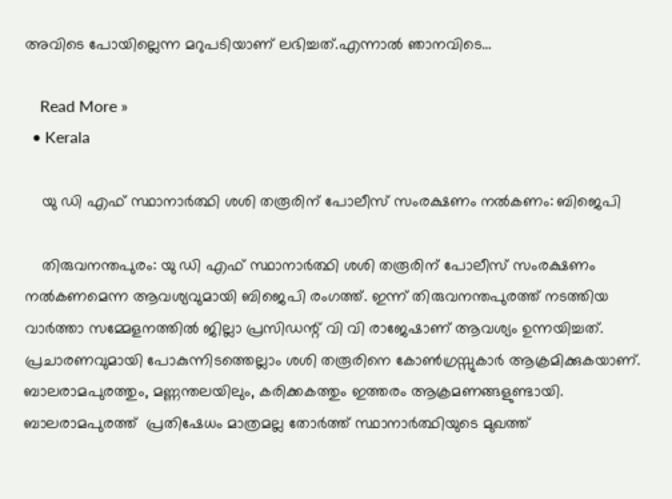അവിടെ പോയില്ലെന്ന മറുപടിയാണ് ലഭിച്ചത്.എന്നാൽ ഞാനവിടെ…

    Read More »
  • Kerala

    യു ഡി എഫ് സ്ഥാനാർത്ഥി ശശി തരൂരിന് പോലീസ് സംരക്ഷണം നല്‍കണം: ബിജെപി

    തിരുവനന്തപുരം: യു ഡി എഫ് സ്ഥാനാർത്ഥി ശശി തരൂരിന് പോലീസ് സംരക്ഷണം നല്‍കണമെന്ന ആവശ്യവുമായി ബിജെപി രംഗത്ത്. ഇന്ന് തിരുവനന്തപുരത്ത് നടത്തിയ വാർത്താ സമ്മേളനത്തില്‍ ജില്ലാ പ്രസിഡന്റ് വി വി രാജേഷാണ് ആവശ്യം ഉന്നയിച്ചത്. പ്രചാരണവുമായി പോകുന്നിടത്തെല്ലാം ശശി തരൂരിനെ കോണ്‍ഗ്രസ്സുകാർ ആക്രമിക്കുകയാണ്. ബാലരാമപുരത്തും, മണ്ണന്തലയിലും, കരിക്കകത്തും ഇത്തരം ആക്രമണങ്ങളുണ്ടായി. ബാലരാമപുരത്ത്  പ്രതിഷേധം മാത്രമല്ല തോർത്ത് സ്ഥാനാർത്ഥിയുടെ മുഖത്ത്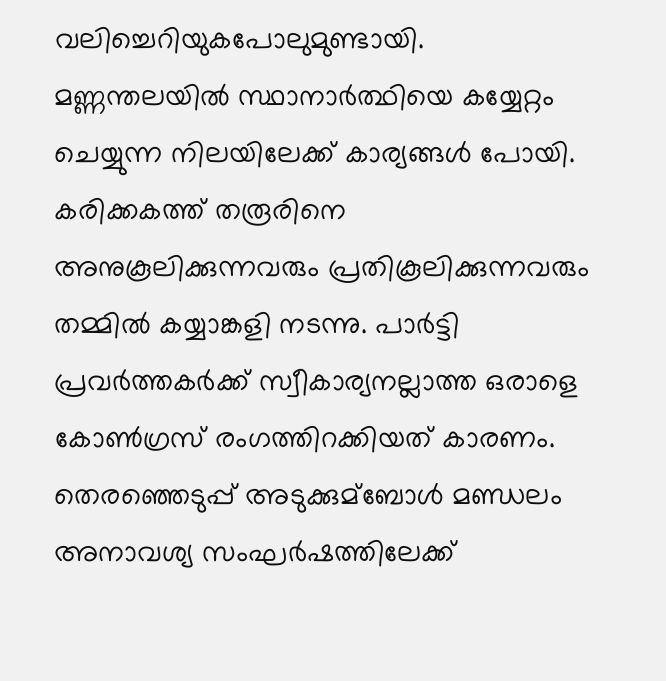വലിച്ചെറിയുകപോലുമുണ്ടായി. മണ്ണന്തലയില്‍ സ്ഥാനാർത്ഥിയെ കയ്യേറ്റം ചെയ്യുന്ന നിലയിലേക്ക് കാര്യങ്ങൾ പോയി. കരിക്കകത്ത് തരൂരിനെ അനുകൂലിക്കുന്നവരും പ്രതികൂലിക്കുന്നവരും തമ്മില്‍ കയ്യാങ്കളി നടന്നു. പാർട്ടി പ്രവർത്തകർക്ക് സ്വീകാര്യനല്ലാത്ത ഒരാളെ കോണ്‍ഗ്രസ് രംഗത്തിറക്കിയത് കാരണം. തെരഞ്ഞെടുപ്പ് അടുക്കുമ്ബോള്‍ മണ്ഡലം അനാവശ്യ സംഘർഷത്തിലേക്ക്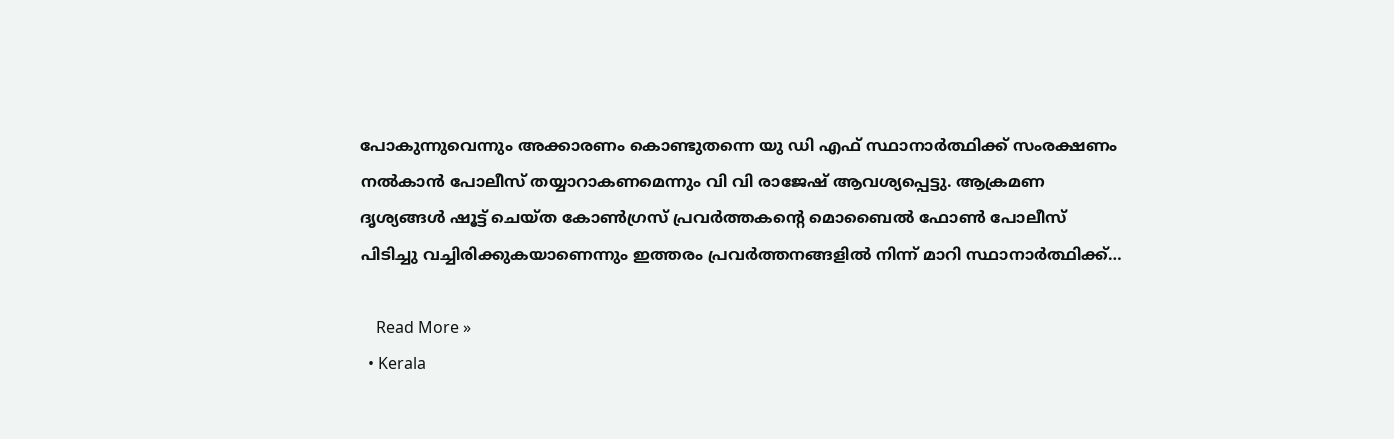പോകുന്നുവെന്നും അക്കാരണം കൊണ്ടുതന്നെ യു ഡി എഫ് സ്ഥാനാർത്ഥിക്ക് സംരക്ഷണം നല്‍കാൻ പോലീസ് തയ്യാറാകണമെന്നും വി വി രാജേഷ് ആവശ്യപ്പെട്ടു. ആക്രമണ ദൃശ്യങ്ങള്‍ ഷൂട്ട് ചെയ്ത കോണ്‍ഗ്രസ് പ്രവർത്തകന്റെ മൊബൈല്‍ ഫോണ്‍ പോലീസ് പിടിച്ചു വച്ചിരിക്കുകയാണെന്നും ഇത്തരം പ്രവർത്തനങ്ങളില്‍ നിന്ന് മാറി സ്ഥാനാർത്ഥിക്ക്…

    Read More »
  • Kerala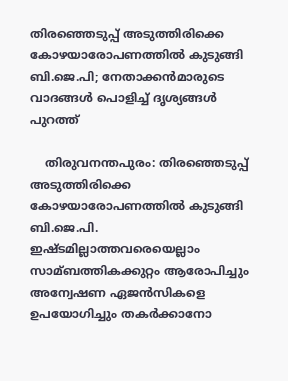തിരഞ്ഞെടുപ്പ് അടുത്തിരിക്കെ കോഴയാരോപണത്തില്‍ കുടുങ്ങി ബി.ജെ.പി; നേതാക്കൻമാരുടെ വാദങ്ങൾ പൊളിച്ച് ദൃശ്യങ്ങൾ പുറത്ത്

    തിരുവനന്തപുരം: തിരഞ്ഞെടുപ്പ് അടുത്തിരിക്കെ കോഴയാരോപണത്തില്‍ കുടുങ്ങി ബി.ജെ.പി. ഇഷ്ടമില്ലാത്തവരെയെല്ലാം സാമ്ബത്തികക്കുറ്റം ആരോപിച്ചും അന്വേഷണ ഏജൻസികളെ ഉപയോഗിച്ചും തകർക്കാനോ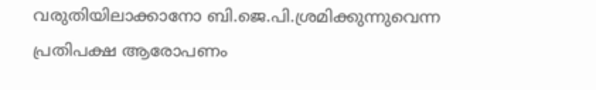വരുതിയിലാക്കാനോ ബി.ജെ.പി.ശ്രമിക്കുന്നുവെന്ന പ്രതിപക്ഷ ആരോപണം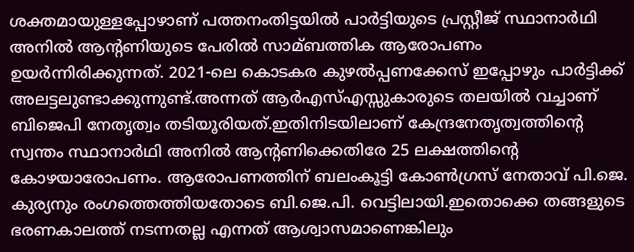ശക്തമായുള്ളപ്പോഴാണ് പത്തനംതിട്ടയില്‍ പാർട്ടിയുടെ പ്രസ്റ്റീജ് സ്ഥാനാർഥി അനില്‍ ആന്റണിയുടെ പേരില്‍ സാമ്ബത്തിക ആരോപണം ഉയർന്നിരിക്കുന്നത്. 2021-ലെ കൊടകര കുഴല്‍പ്പണക്കേസ് ഇപ്പോഴും പാർട്ടിക്ക് അലട്ടലുണ്ടാക്കുന്നുണ്ട്.അന്നത് ആർഎസ്എസ്സുകാരുടെ തലയിൽ വച്ചാണ് ബിജെപി നേതൃത്വം തടിയൂരിയത്.ഇതിനിടയിലാണ് കേന്ദ്രനേതൃത്വത്തിന്റെ സ്വന്തം സ്ഥാനാർഥി അനില്‍ ആന്റണിക്കെതിരേ 25 ലക്ഷത്തിന്റെ കോഴയാരോപണം. ആരോപണത്തിന് ബലംകൂട്ടി കോണ്‍ഗ്രസ് നേതാവ് പി.ജെ. കുര്യനും രംഗത്തെത്തിയതോടെ ബി.ജെ.പി. വെട്ടിലായി.ഇതൊക്കെ തങ്ങളുടെ ഭരണകാലത്ത് നടന്നതല്ല എന്നത് ആശ്വാസമാണെങ്കിലും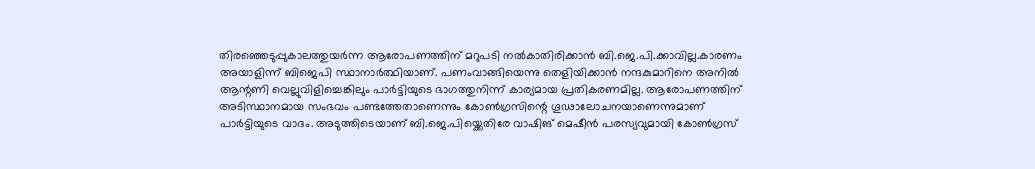തിരഞ്ഞെടുപ്പുകാലത്തുയർന്ന ആരോപണത്തിന് മറുപടി നല്‍കാതിരിക്കാൻ ബി.ജെ.പി.ക്കാവില്ല.കാരണം അയാളിന്ന് ബിജെപി സ്ഥാനാർത്ഥിയാണ്. പണംവാങ്ങിയെന്നു തെളിയിക്കാൻ നന്ദകുമാറിനെ അനില്‍ ആന്റണി വെല്ലുവിളിച്ചെങ്കിലും പാർട്ടിയുടെ ഭാഗത്തുനിന്ന് കാര്യമായ പ്രതികരണമില്ല. ആരോപണത്തിന് അടിസ്ഥാനമായ സംഭവം പണ്ടത്തേതാണെന്നും കോണ്‍ഗ്രസിന്റെ ഗൂഢാലോചനയാണെന്നുമാണ് പാർട്ടിയുടെ വാദം. അടുത്തിടെയാണ് ബി.ജെ.പിയ്ക്കെതിരേ വാഷിങ് മെഷീൻ പരസ്യവുമായി കോണ്‍ഗ്രസ്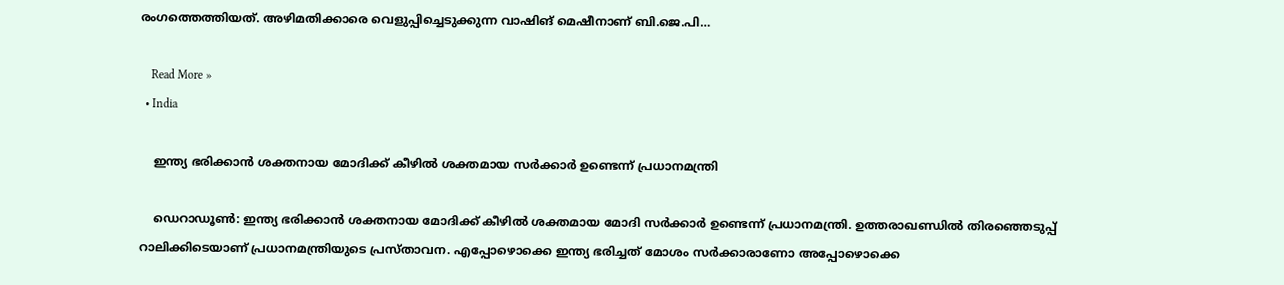രംഗത്തെത്തിയത്. അഴിമതിക്കാരെ വെളുപ്പിച്ചെടുക്കുന്ന വാഷിങ് മെഷീനാണ് ബി.ജെ.പി…

    Read More »
  • India

    ഇന്ത്യ ഭരിക്കാന്‍ ശക്തനായ മോദിക്ക് കീഴില്‍ ശക്തമായ സര്‍ക്കാര്‍ ഉണ്ടെന്ന് പ്രധാനമന്ത്രി

    ഡെറാഡൂൺ: ഇന്ത്യ ഭരിക്കാന്‍ ശക്തനായ മോദിക്ക് കീഴില്‍ ശക്തമായ മോദി സര്‍ക്കാര്‍ ഉണ്ടെന്ന് പ്രധാനമന്ത്രി. ഉത്തരാഖണ്ഡില്‍ തിരഞ്ഞെടുപ്പ് റാലിക്കിടെയാണ് പ്രധാനമന്ത്രിയുടെ പ്രസ്താവന. എപ്പോഴൊക്കെ ഇന്ത്യ ഭരിച്ചത് മോശം സര്‍ക്കാരാണോ അപ്പോഴൊക്കെ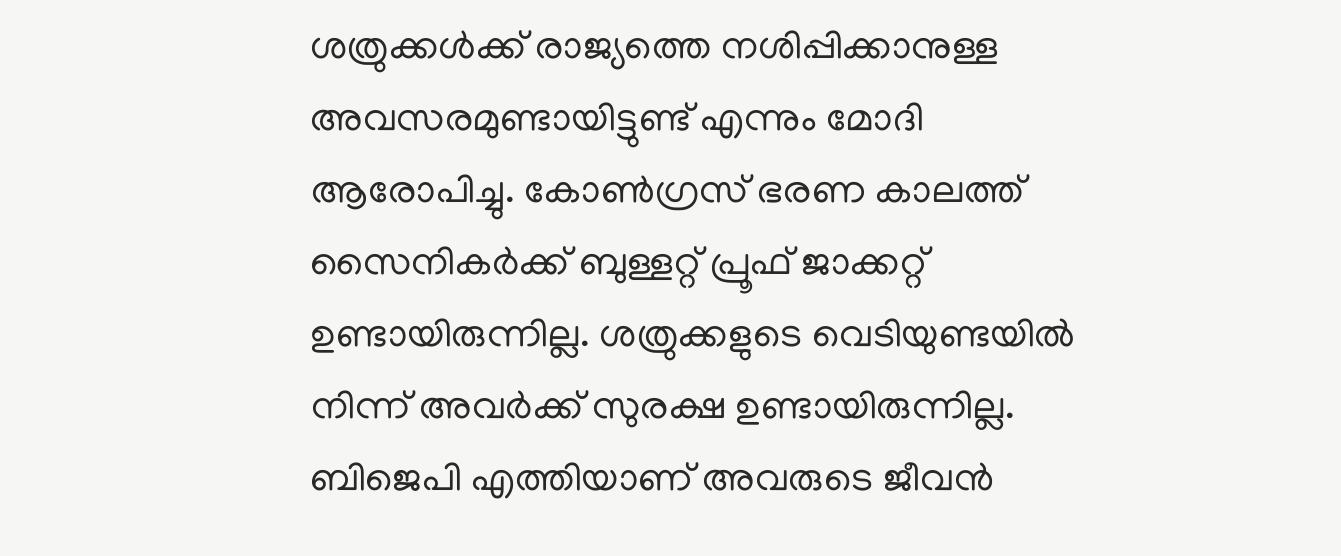ശത്രുക്കള്‍ക്ക് രാജ്യത്തെ നശിപ്പിക്കാനുള്ള അവസരമുണ്ടായിട്ടുണ്ട് എന്നും മോദി ആരോപിച്ചു. കോണ്‍ഗ്രസ് ഭരണ കാലത്ത് സൈനികര്‍ക്ക് ബുള്ളറ്റ് പ്രൂഫ് ജാക്കറ്റ് ഉണ്ടായിരുന്നില്ല. ശത്രുക്കളുടെ വെടിയുണ്ടയില്‍ നിന്ന് അവര്‍ക്ക് സുരക്ഷ ഉണ്ടായിരുന്നില്ല. ബിജെപി എത്തിയാണ് അവരുടെ ജീവന്‍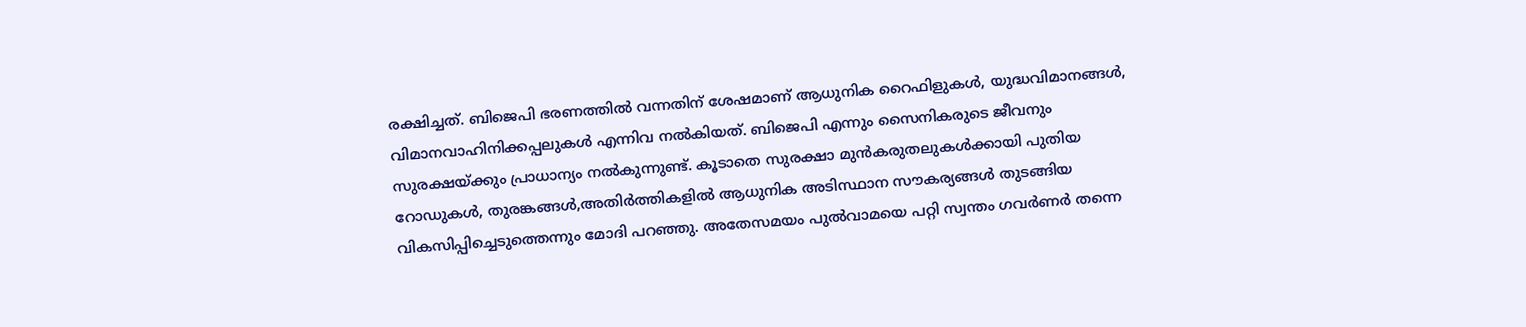രക്ഷിച്ചത്. ബിജെപി ഭരണത്തില്‍ വന്നതിന് ശേഷമാണ് ആധുനിക റൈഫിളുകള്‍, യുദ്ധവിമാനങ്ങള്‍, വിമാനവാഹിനിക്കപ്പലുകള്‍ എന്നിവ നല്‍കിയത്. ബിജെപി എന്നും സൈനികരുടെ ജീവനും സുരക്ഷയ്ക്കും പ്രാധാന്യം നല്‍കുന്നുണ്ട്. കൂടാതെ സുരക്ഷാ മുന്‍കരുതലുകള്‍ക്കായി പുതിയ റോഡുകള്‍, തുരങ്കങ്ങള്‍,അതിര്‍ത്തികളില്‍ ആധുനിക അടിസ്ഥാന സൗകര്യങ്ങള്‍ തുടങ്ങിയ വികസിപ്പിച്ചെടുത്തെന്നും മോദി പറഞ്ഞു. അതേസമയം പുൽവാമയെ പറ്റി സ്വന്തം ഗവർണർ തന്നെ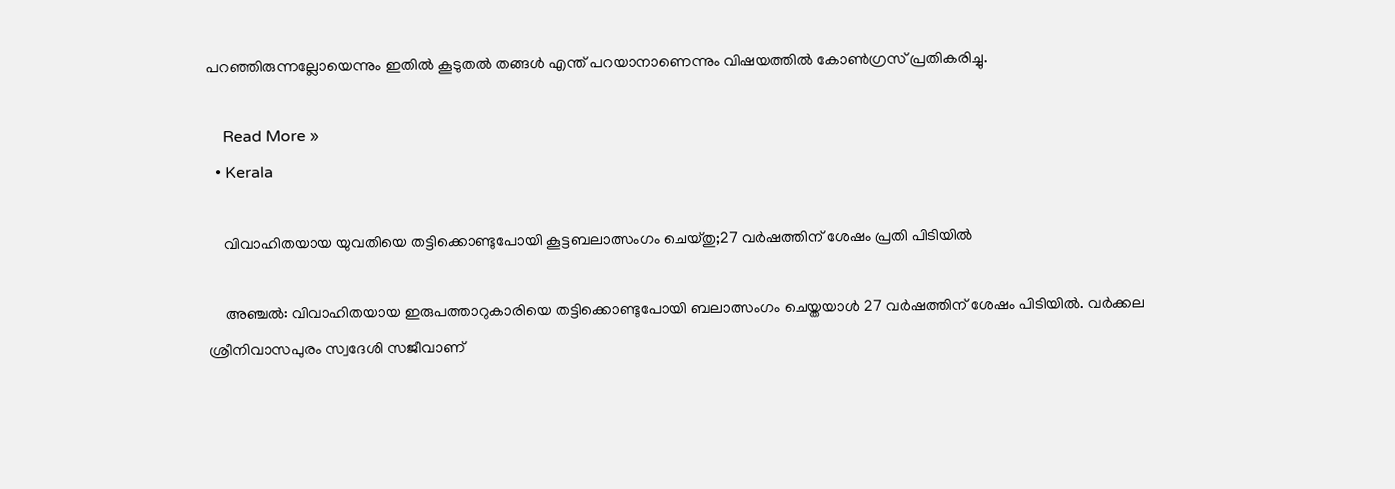പറഞ്ഞിരുന്നല്ലോയെന്നും ഇതിൽ കൂടുതൽ തങ്ങൾ എന്ത് പറയാനാണെന്നും വിഷയത്തിൽ കോൺഗ്രസ് പ്രതികരിച്ചു.

    Read More »
  • Kerala

    വിവാഹിതയായ യുവതിയെ തട്ടിക്കൊണ്ടുപോയി കൂട്ടബലാത്സംഗം ചെയ്തു;27 വര്‍ഷത്തിന് ശേഷം പ്രതി പിടിയിൽ

    അഞ്ചല്‍: വിവാഹിതയായ ഇരുപത്താറുകാരിയെ തട്ടിക്കൊണ്ടുപോയി ബലാത്സംഗം ചെയ്തയാള്‍ 27 വർഷത്തിന് ശേഷം പിടിയില്‍. വർക്കല ശ്രീനിവാസപുരം സ്വദേശി സജീവാണ്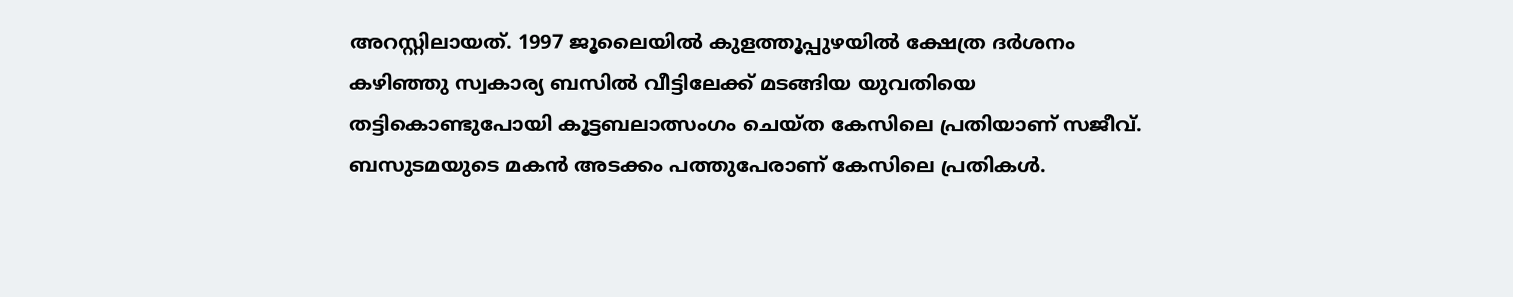അറസ്റ്റിലായത്. 1997 ജൂലൈയില്‍ കുളത്തൂപ്പുഴയില്‍ ക്ഷേത്ര ദർശനം കഴിഞ്ഞു സ്വകാര്യ ബസില്‍ വീട്ടിലേക്ക് മടങ്ങിയ യുവതിയെ തട്ടികൊണ്ടുപോയി കൂട്ടബലാത്സംഗം ചെയ്ത കേസിലെ പ്രതിയാണ് സജീവ്. ബസുടമയുടെ മകൻ അടക്കം പത്തുപേരാണ് കേസിലെ പ്രതികള്‍.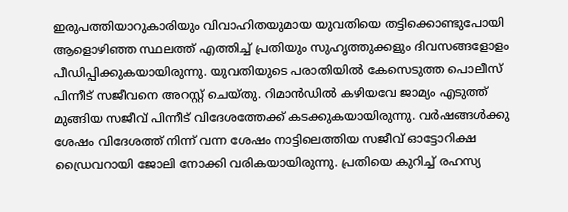ഇരുപത്തിയാറുകാരിയും വിവാഹിതയുമായ യുവതിയെ തട്ടിക്കൊണ്ടുപോയി ആളൊഴിഞ്ഞ സ്ഥലത്ത് എത്തിച്ച്‌ പ്രതിയും സുഹൃത്തുക്കളും ദിവസങ്ങളോളം പീഡിപ്പിക്കുകയായിരുന്നു. യുവതിയുടെ പരാതിയില്‍ കേസെടുത്ത പൊലീസ് പിന്നീട് സജീവനെ അറസ്റ്റ് ചെയ്തു. റിമാൻഡില്‍ കഴിയവേ ജാമ്യം എടുത്ത് മുങ്ങിയ സജീവ്‌ പിന്നീട് വിദേശത്തേക്ക് കടക്കുകയായിരുന്നു. വർഷങ്ങള്‍ക്കു ശേഷം വിദേശത്ത് നിന്ന് വന്ന ശേഷം നാട്ടിലെത്തിയ സജീവ് ഓട്ടോറിക്ഷ ഡ്രൈവറായി ജോലി നോക്കി വരികയായിരുന്നു. പ്രതിയെ കുറിച്ച്‌ രഹസ്യ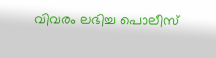വിവരം ലഭിച്ച പൊലീസ്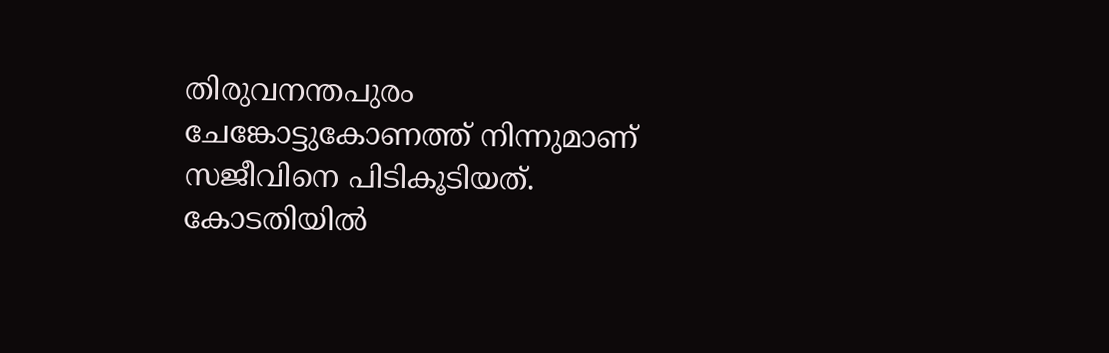തിരുവനന്തപുരം ചേങ്കോട്ടുകോണത്ത് നിന്നുമാണ് സജീവിനെ പിടികൂടിയത്. കോടതിയില്‍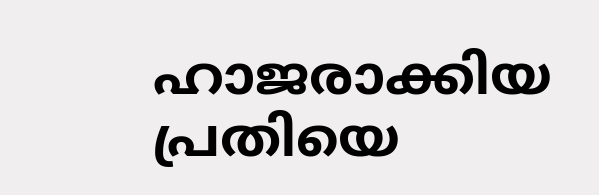ഹാജരാക്കിയ പ്രതിയെ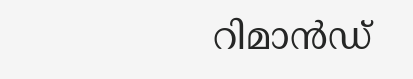റിമാൻഡ്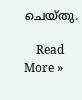ചെയ്തു.

    Read More »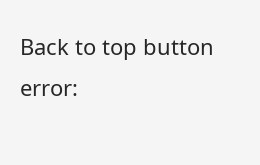Back to top button
error: